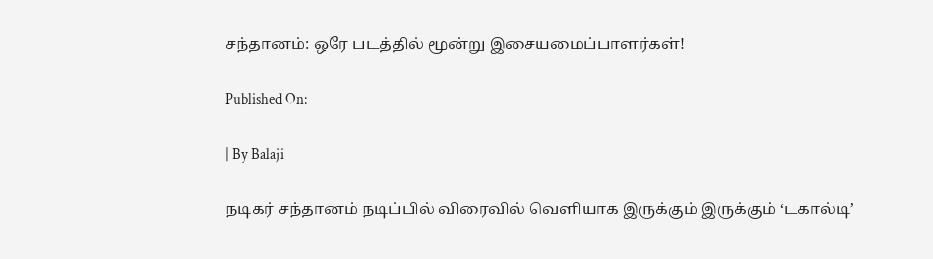சந்தானம்: ஒரே படத்தில் மூன்று இசையமைப்பாளர்கள்!

Published On:

| By Balaji

நடிகர் சந்தானம் நடிப்பில் விரைவில் வெளியாக இருக்கும் இருக்கும் ‘டகால்டி’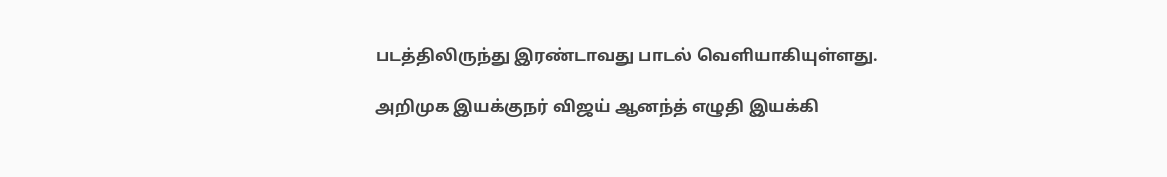படத்திலிருந்து இரண்டாவது பாடல் வெளியாகியுள்ளது.

அறிமுக இயக்குநர் விஜய் ஆனந்த் எழுதி இயக்கி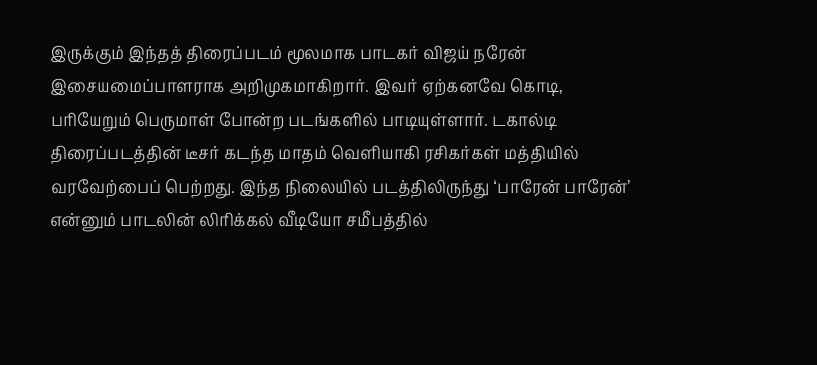இருக்கும் இந்தத் திரைப்படம் மூலமாக பாடகர் விஜய் நரேன் இசையமைப்பாளராக அறிமுகமாகிறார். இவர் ஏற்கனவே கொடி, பரியேறும் பெருமாள் போன்ற படங்களில் பாடியுள்ளார். டகால்டி திரைப்படத்தின் டீசர் கடந்த மாதம் வெளியாகி ரசிகர்கள் மத்தியில் வரவேற்பைப் பெற்றது. இந்த நிலையில் படத்திலிருந்து ‘பாரேன் பாரேன்’ என்னும் பாடலின் லிரிக்கல் வீடியோ சமீபத்தில்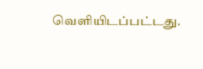வெளியிடப்பட்டது.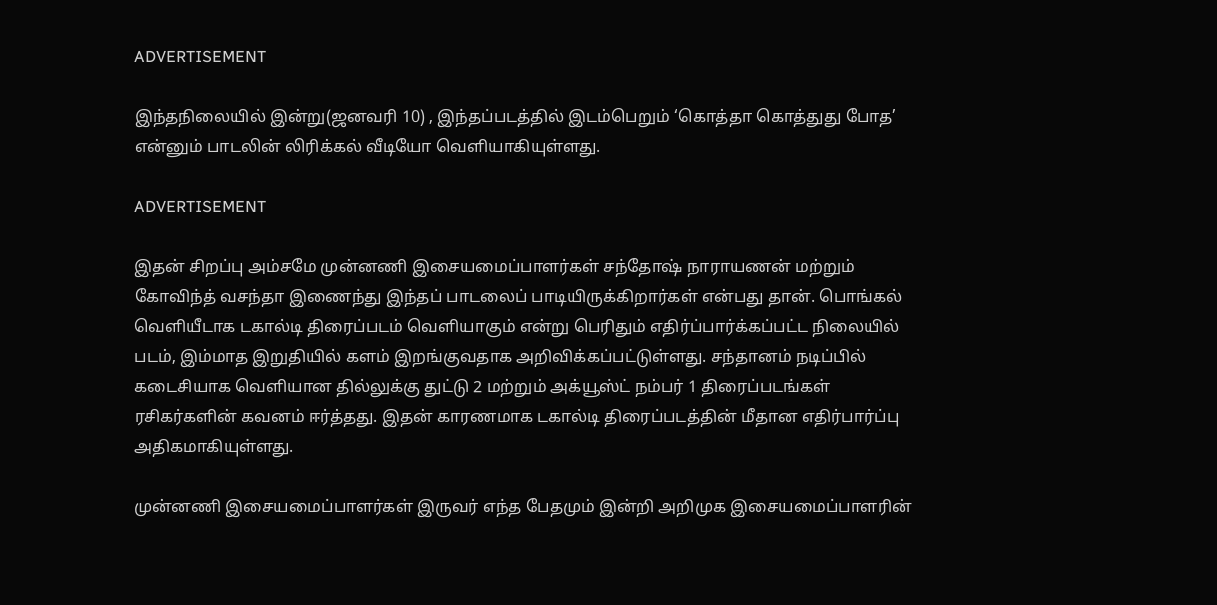ADVERTISEMENT

இந்தநிலையில் இன்று(ஜனவரி 10) , இந்தப்படத்தில் இடம்பெறும் ‘கொத்தா கொத்துது போத’ என்னும் பாடலின் லிரிக்கல் வீடியோ வெளியாகியுள்ளது.

ADVERTISEMENT

இதன் சிறப்பு அம்சமே முன்னணி இசையமைப்பாளர்கள் சந்தோஷ் நாராயணன் மற்றும் கோவிந்த் வசந்தா இணைந்து இந்தப் பாடலைப் பாடியிருக்கிறார்கள் என்பது தான். பொங்கல் வெளியீடாக டகால்டி திரைப்படம் வெளியாகும் என்று பெரிதும் எதிர்ப்பார்க்கப்பட்ட நிலையில் படம், இம்மாத இறுதியில் களம் இறங்குவதாக அறிவிக்கப்பட்டுள்ளது. சந்தானம் நடிப்பில் கடைசியாக வெளியான தில்லுக்கு துட்டு 2 மற்றும் அக்யூஸ்ட் நம்பர் 1 திரைப்படங்கள் ரசிகர்களின் கவனம் ஈர்த்தது. இதன் காரணமாக டகால்டி திரைப்படத்தின் மீதான எதிர்பார்ப்பு அதிகமாகியுள்ளது.

முன்னணி இசையமைப்பாளர்கள் இருவர் எந்த பேதமும் இன்றி அறிமுக இசையமைப்பாளரின்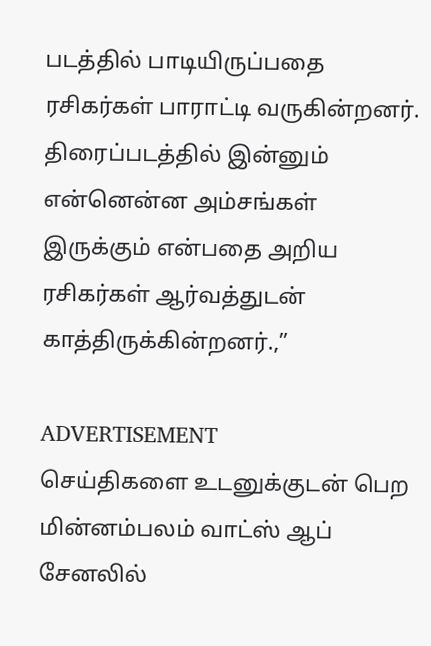படத்தில் பாடியிருப்பதை ரசிகர்கள் பாராட்டி வருகின்றனர். திரைப்படத்தில் இன்னும் என்னென்ன அம்சங்கள் இருக்கும் என்பதை அறிய ரசிகர்கள் ஆர்வத்துடன் காத்திருக்கின்றனர்.,”

ADVERTISEMENT
செய்திகளை உடனுக்குடன் பெற மின்னம்பலம் வாட்ஸ் ஆப் சேனலில்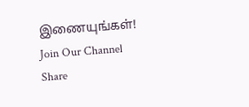இணையுங்கள்!
Join Our Channel
Share